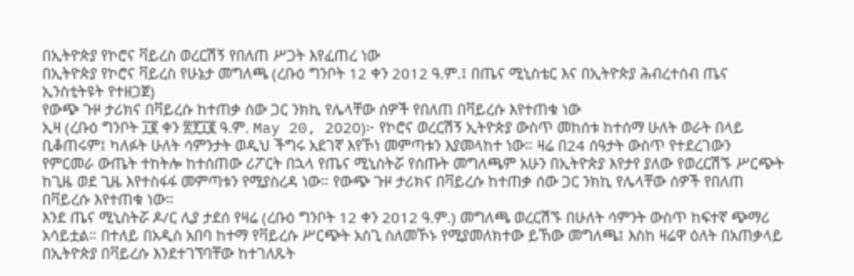በኢትዮጵያ የኮሮና ቫይረስ ወረርሽኝ የበለጠ ሥጋት እየፈጠረ ነው
በኢትዮጵያ የኮሮና ቫይረስ የሁኔታ መግለጫ (ረቡዕ ግንቦት 12 ቀን 2012 ዓ.ም.፤ በጤና ሚኒስቴር እና በኢትዮጵያ ሕብረተሰብ ጤና ኢንስቲትዩት የተዘጋጀ)
የውጭ ጉዞ ታሪክና በቫይረሱ ከተጠቃ ሰው ጋር ንክኪ የሌላቸው ሰዎች የበለጠ በቫይረሱ እየተጠቁ ነው
ኢዛ (ረቡዕ ግንቦት ፲፪ ቀን ፳፻፲፪ ዓ.ም. May 20, 2020)፦ የኮሮና ወረርሽኝ ኢትዮጵያ ውስጥ መከሰቱ ከተሰማ ሁለት ወራት በላይ ቢቆጠሩም፤ ካለፉት ሁለት ሳምንታት ወዲህ ችግሩ አደገኛ እየኾነ መምጣቱን እያመላከተ ነው። ዛሬ በ24 ሰዓታት ውስጥ የተደረገውን የምርመራ ውጤት ተከትሎ ከተሰጠው ሪፖርት በኋላ የጤና ሚኒስትሯ የሰጡት መግለጫም አሁን በኢትዮጵያ እየታየ ያለው የወረርሽኙ ሥርጭት ከጊዜ ወደ ጊዜ እየተስፋፋ መምጣቱን የሚያስረዳ ነው። የውጭ ጉዞ ታሪክና በቫይረሱ ከተጠቃ ሰው ጋር ንክኪ የሌላቸው ሰዎች የበለጠ በቫይረሱ እየተጠቁ ነው።
እንደ ጤና ሚኒስትሯ ዶ/ር ሊያ ታደሰ የዛሬ (ረቡዕ ግንቦት 12 ቀን 2012 ዓ.ም.) መግለጫ ወረርሽኙ በሁለት ሳምንት ውስጥ ከፍተኛ ጭማሪ አሳይቷል። በተለይ በአዲስ አበባ ከተማ የቫይረሱ ሥርጭት አስጊ ስለመኾኑ የሚያመለክተው ይኸው መግለጫ፤ እስከ ዛሬዋ ዕለት በአጠቃላይ በኢትዮጵያ በቫይረሱ እንደተገኘባቸው ከተገለጹት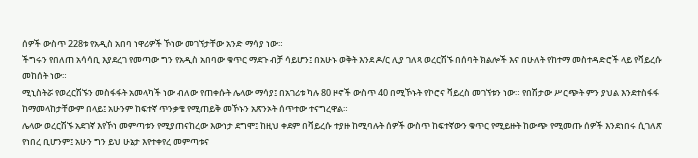ሰዎች ውስጥ 228ቱ የአዲስ አበባ ነዋሪዎች ኾነው መገኘታቸው አንድ ማሳያ ነው።
ችግሩን የበለጠ አሳሳቢ እያደረገ የመጣው ግን የአዲስ አበባው ቁጥር ማደጉ ብቻ ሳይሆን፤ በአሁኑ ወቅት እንደ ዶ/ር ሊያ ገለጻ ወረርሽኙ በሰባት ክልሎች እና በሁለት የከተማ መስተዳድሮች ላይ የቫይረሱ መከሰት ነው።
ሚኒስትሯ የወረርሽኙን መስፋፋት አመላካች ነው ብለው የጠቀሱት ሌላው ማሳያ፤ በአገሪቱ ካሉ 80 ዞኖች ውስጥ 40 በሚኾኑት የኮሮና ቫይረስ መገኘቱን ነው። የበሽታው ሥርጭት ምን ያህል እንደተስፋፋ ከማመላከታቸውም በላይ፤ አሁንም ከፍተኛ ጥንቃቄ የሚጠይቅ መኾኑን አጽንኦት ሰጥተው ተናግረዋል።
ሌላው ወረርሽኙ አደገኛ እየኾነ መምጣቱን የሚያጠናከረው እውነታ ደግሞ፤ ከዚህ ቀደም በቫይረሱ ተያዙ ከሚባሉት ሰዎች ውስጥ ከፍተኛውን ቁጥር የሚይዙት ከውጭ የሚመጡ ሰዎች እንደነበሩ ሲገለጽ የነበረ ቢሆንም፤ አሁን ግን ይህ ሁኔታ እየተቀየረ መምጣቱና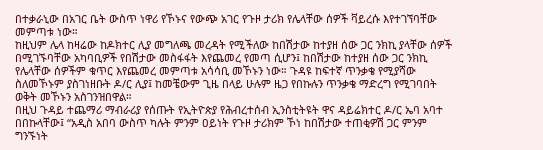በተቃራኒው በአገር ቤት ውስጥ ነዋሪ የኾኑና የውጭ አገር የጉዞ ታሪክ የሌላቸው ሰዎች ቫይረሱ እየተገኘባቸው መምጣቱ ነው።
ከዚህም ሌላ ከዛሬው ከዶክተር ሊያ መግለጫ መረዳት የሚችለው ከበሽታው ከተያዘ ሰው ጋር ንክኪ ያላቸው ሰዎች በሚገኙባቸው አካባቢዎች የበሽታው መስፋፋት እየጨመረ የመጣ ሲሆን፤ ከበሽታው ከተያዘ ሰው ጋር ንክኪ የሌላቸው ሰዎችም ቁጥር እየጨመረ መምጣቱ አሳሳቢ መኾኑን ነው። ጉዳዩ ከፍተኛ ጥንቃቄ የሚያሻው ስለመኾኑም ያስገነዘቡት ዶ/ር ሊያ፤ ከመቼውም ጊዜ በላይ ሁሉም ዜጋ የበኩሉን ጥንቃቄ ማድረግ የሚገባበት ወቅት መኾኑን አስገንዝበዋል።
በዚህ ጉዳይ ተጨማሪ ማብራሪያ የሰጡት የኢትዮጵያ የሕብረተሰብ ኢንስቲትዩት ዋና ዳይሬክተር ዶ/ር ኤባ አባተ በበኩላቸው፤ “አዲስ አበባ ውስጥ ካሉት ምንም ዐይነት የጉዞ ታሪክም ኾነ ከበሽታው ተጠቂዎሽ ጋር ምንም ግንኙነት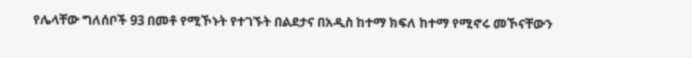የሌላቸው ግለሰቦች 93 በመቶ የሚኾኑት የተገኙት በልደታና በአዲስ ከተማ ክፍለ ከተማ የሚኖሩ መኾናቸውን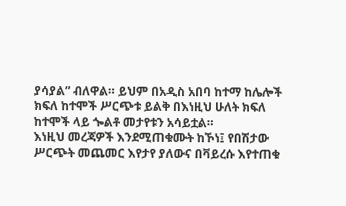ያሳያል” ብለዋል። ይህም በአዲስ አበባ ከተማ ከሌሎች ክፍለ ከተሞች ሥርጭቱ ይልቅ በእነዚህ ሁለት ክፍለ ከተሞች ላይ ጐልቶ መታየቱን አሳይቷል።
እነዚህ መረጃዎች እንደሚጠቁሙት ከኾነ፤ የበሽታው ሥርጭት መጨመር እየታየ ያለውና በቫይረሱ እየተጠቁ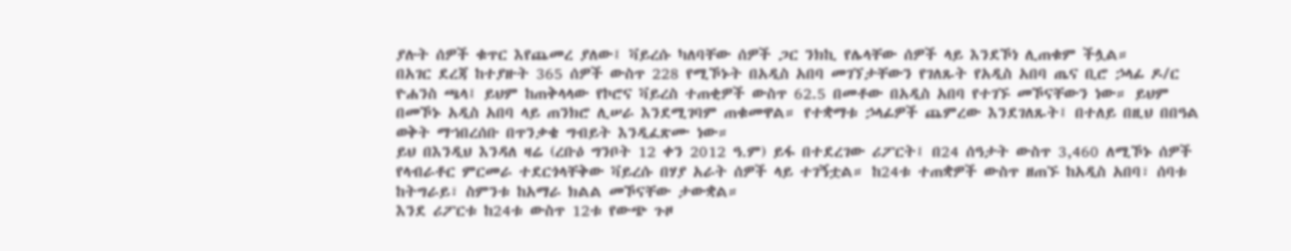ያሉት ሰዎች ቁጥር እየጨመረ ያለው፤ ቫይረሱ ካለባቸው ሰዎች ጋር ንክኪ የሌላቸው ሰዎች ላይ እንደኾነ ሊጠቁም ችሏል።
በአገር ደረጃ ከተያዙት 365 ሰዎች ውስጥ 228 የሚኾኑት በአዲስ አበባ መገኘታቸውን የገለጹት የአዲስ አበባ ጤና ቢሮ ኃላፊ ዶ/ር ዮሐንስ ጫላ፤ ይህም ከጠቅላላው የኮሮና ቫይረስ ተጠቂዎች ውስጥ 62.5 በመቶው በአዲስ አበባ የተገኙ መኾናቸውን ነው። ይህም በመኾኑ አዲስ አበባ ላይ ጠንክሮ ሊሠራ እንደሚገባም ጠቁመዋል። የተቋማቱ ኃላፊዎች ጨምረው እንደገለጹት፤ በተለይ በዚህ በበዓል ወቅት ማኀበረሰቡ በጥንቃቄ ግብይት እንዲፈጽሙ ነው።
ይህ በእንዲህ እንዳለ ዛሬ (ረቡዕ ግንቦት 12 ቀን 2012 ዓ.ም) ይፋ በተደረገው ሪፖርት፤ በ24 ሰዓታት ውስጥ 3,460 ለሚኾኑ ሰዎች የላብራቶር ምርመራ ተደርጎላቸቅው ቫይረሱ በሃያ አራት ሰዎች ላይ ተገኝቷል። ከ24ቱ ተጠቋዎች ውስጥ ዘጠኙ ከአዲስ አበባ፣ ሰባቱ ከትግራይ፣ ስምንቱ ከአማራ ክልል መኾናቸው ታውቋል።
እንደ ሪፖርቱ ከ24ቱ ውስጥ 12ቱ የውጭ ጉዞ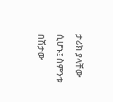ታሪክ ያላቸው ሲሆኑ፤ ስምንቱ በሽታው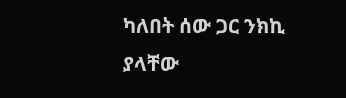ካለበት ሰው ጋር ንክኪ ያላቸው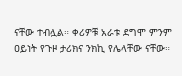ናቸው ተብሏል። ቀሪዎቹ አራቱ ደግሞ ምንም ዐይነት የጉዞ ታሪክና ንክኪ የሌላቸው ናቸው።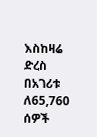እስከዛሬ ድረስ በአገሪቱ ለ65,760 ሰዎች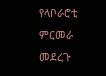የላቦራሮቲ ምርመራ መደረጉ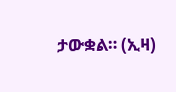ታውቋል። (ኢዛ)